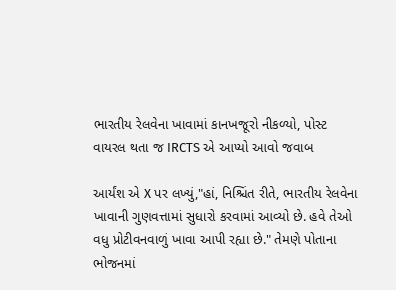ભારતીય રેલવેના ખાવામાં કાનખજૂરો નીકળ્યો, પોસ્ટ વાયરલ થતા જ IRCTS એ આપ્યો આવો જવાબ

આર્યંશ એ X પર લખ્યું,"હાં, નિશ્ચિંત રીતે, ભારતીય રેલવેના ખાવાની ગુણવત્તામાં સુધારો કરવામાં આવ્યો છે. હવે તેઓ વધુ પ્રોટીવનવાળું ખાવા આપી રહ્યા છે." તેમણે પોતાના ભોજનમાં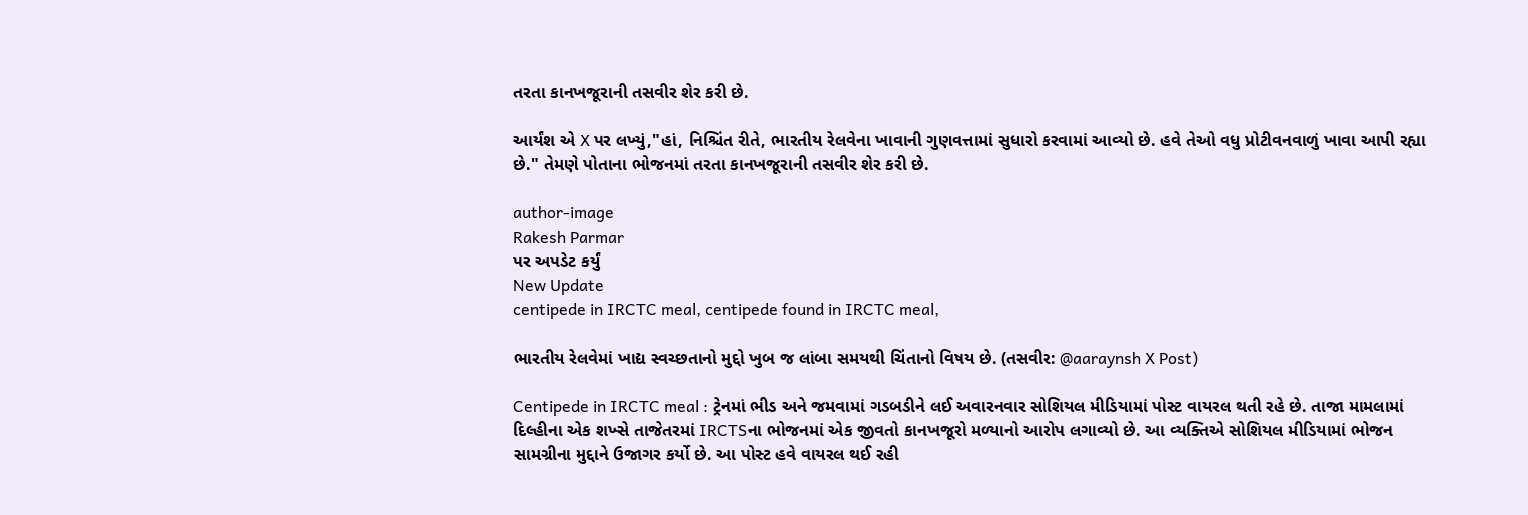તરતા કાનખજૂરાની તસવીર શેર કરી છે.

આર્યંશ એ X પર લખ્યું,"હાં, નિશ્ચિંત રીતે, ભારતીય રેલવેના ખાવાની ગુણવત્તામાં સુધારો કરવામાં આવ્યો છે. હવે તેઓ વધુ પ્રોટીવનવાળું ખાવા આપી રહ્યા છે." તેમણે પોતાના ભોજનમાં તરતા કાનખજૂરાની તસવીર શેર કરી છે.

author-image
Rakesh Parmar
પર અપડેટ કર્યું
New Update
centipede in IRCTC meal, centipede found in IRCTC meal,

ભારતીય રેલવેમાં ખાદ્ય સ્વચ્છતાનો મુદ્દો ખુબ જ લાંબા સમયથી ચિંતાનો વિષય છે. (તસવીર: @aaraynsh X Post)

Centipede in IRCTC meal : ટ્રેનમાં ભીડ અને જમવામાં ગડબડીને લઈ અવારનવાર સોશિયલ મીડિયામાં પોસ્ટ વાયરલ થતી રહે છે. તાજા મામલામાં દિલ્હીના એક શખ્સે તાજેતરમાં IRCTSના ભોજનમાં એક જીવતો કાનખજૂરો મળ્યાનો આરોપ લગાવ્યો છે. આ વ્યક્તિએ સોશિયલ મીડિયામાં ભોજન સામગ્રીના મુદ્દાને ઉજાગર કર્યો છે. આ પોસ્ટ હવે વાયરલ થઈ રહી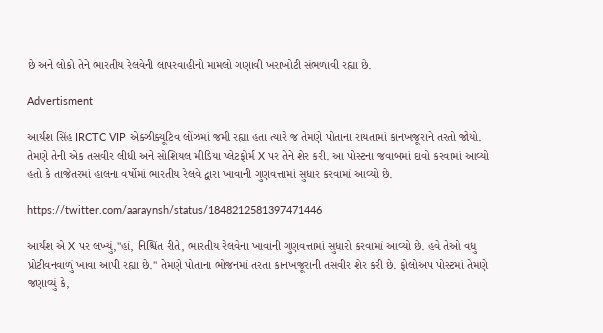છે અને લોકો તેને ભારતીય રેલવેની લાપરવાહીનો મામલો ગણાવી ખરાખોટી સંભળાવી રહ્યા છે.

Advertisment

આર્યંશ સિંહ IRCTC VIP એક્ઝીક્યૂટિવ લોંઝમાં જમી રહ્યા હતા ત્યારે જ તેમણે પોતાના રાયતામાં કાનખજૂરાને તરતો જોયો. તેમણે તેની એક તસવીર લીધી અને સોશિયલ મીડિયા પ્લેટફોર્મ X પર તેને શેર કરી. આ પોસ્ટના જવાબમાં દાવો કરવામાં આવ્યો હતો કે તાજેતરમાં હાલના વર્ષોમાં ભારતીય રેલવે દ્વારા ખાવાની ગુણવત્તામાં સુધાર કરવામાં આવ્યો છે.

https://twitter.com/aaraynsh/status/1848212581397471446

આર્યંશ એ X પર લખ્યું,"હાં, નિશ્ચિંત રીતે, ભારતીય રેલવેના ખાવાની ગુણવત્તામાં સુધારો કરવામાં આવ્યો છે. હવે તેઓ વધુ પ્રોટીવનવાળું ખાવા આપી રહ્યા છે." તેમણે પોતાના ભોજનમાં તરતા કાનખજૂરાની તસવીર શેર કરી છે. ફોલોઅપ પોસ્ટમાં તેમણે જણાવ્યું કે,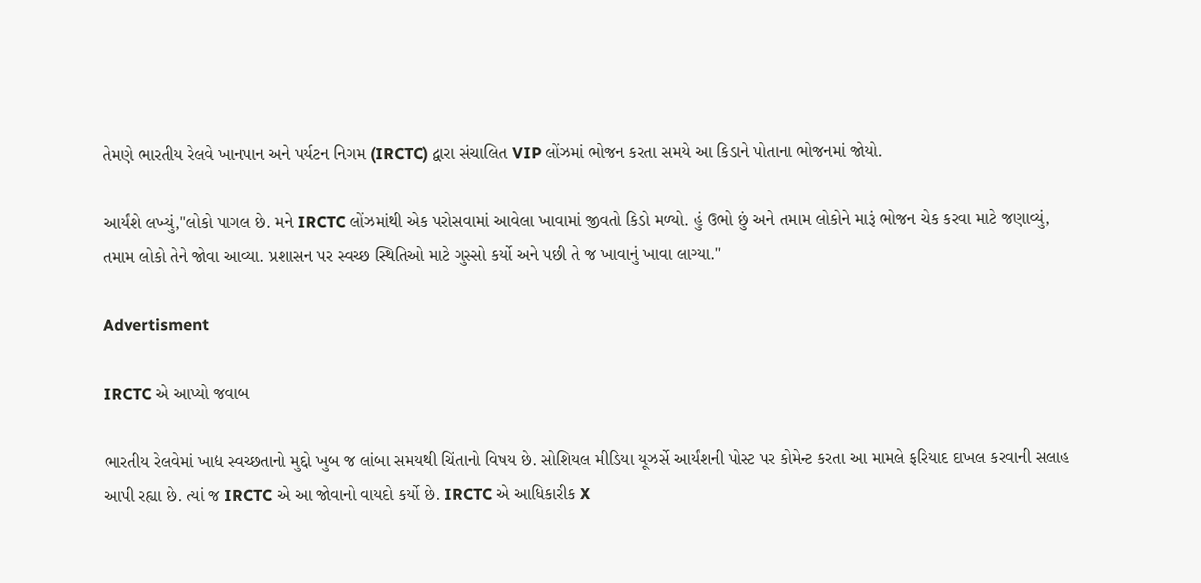તેમણે ભારતીય રેલવે ખાનપાન અને પર્યટન નિગમ (IRCTC) દ્વારા સંચાલિત VIP લોંઝમાં ભોજન કરતા સમયે આ કિડાને પોતાના ભોજનમાં જોયો.

આર્યંશે લખ્યું,"લોકો પાગલ છે. મને IRCTC લોંઝમાંથી એક પરોસવામાં આવેલા ખાવામાં જીવતો કિડો મળ્યો. હું ઉભો છું અને તમામ લોકોને મારૂં ભોજન ચેક કરવા માટે જણાવ્યું, તમામ લોકો તેને જોવા આવ્યા. પ્રશાસન પર સ્વચ્છ સ્થિતિઓ માટે ગુસ્સો કર્યો અને પછી તે જ ખાવાનું ખાવા લાગ્યા."

Advertisment

IRCTC એ આપ્યો જવાબ

ભારતીય રેલવેમાં ખાદ્ય સ્વચ્છતાનો મુદ્દો ખુબ જ લાંબા સમયથી ચિંતાનો વિષય છે. સોશિયલ મીડિયા યૂઝર્સે આર્યંશની પોસ્ટ પર કોમેન્ટ કરતા આ મામલે ફરિયાદ દાખલ કરવાની સલાહ આપી રહ્યા છે. ત્યાં જ IRCTC એ આ જોવાનો વાયદો કર્યો છે. IRCTC એ આધિકારીક X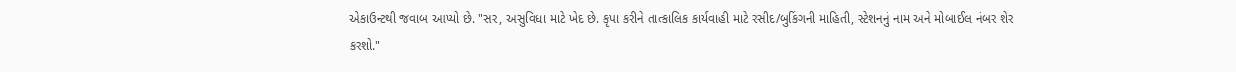એકાઉન્ટથી જવાબ આપ્યો છે. "સર, અસુવિધા માટે ખેદ છે. કૃપા કરીને તાત્કાલિક કાર્યવાહી માટે રસીદ/બુકિંગની માહિતી, સ્ટેશનનું નામ અને મોબાઈલ નંબર શેર કરશો."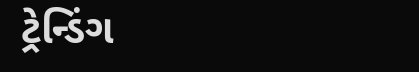ટ્રેન્ડિંગ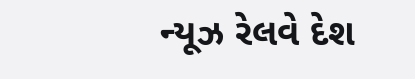ન્યૂઝ રેલવે દેશ